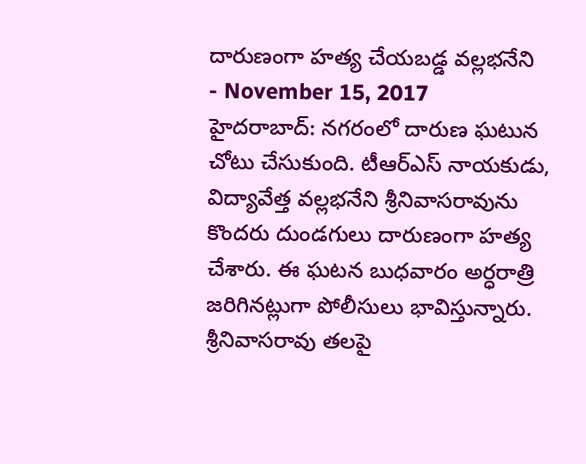దారుణంగా హత్య చేయబడ్డ వల్లభనేని
- November 15, 2017
హైదరాబాద్: నగరంలో దారుణ ఘటున చోటు చేసుకుంది. టీఆర్ఎస్ నాయకుడు, విద్యావేత్త వల్లభనేని శ్రీనివాసరావును కొందరు దుండగులు దారుణంగా హత్య చేశారు. ఈ ఘటన బుధవారం అర్ధరాత్రి జరిగినట్లుగా పోలీసులు భావిస్తున్నారు.
శ్రీనివాసరావు తలపై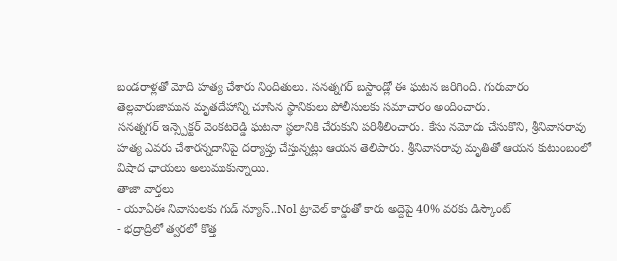బండరాళ్లతో మోది హత్య చేశారు నిందితులు. సనత్నగర్ బస్టాండ్లో ఈ ఘటన జరిగింది. గురువారం తెల్లవారుజామున మృతదేహాన్ని చూసిన స్థానికులు పోలీసులకు సమాచారం అందించారు.
సనత్నగర్ ఇన్స్పెక్టర్ వెంకటరెడ్డి ఘటనా స్థలానికి చేరుకుని పరిశీలించారు. కేసు నమోదు చేసుకొని, శ్రీనివాసరావు హత్య ఎవరు చేశారన్నదానిపై దర్యాప్తు చేస్తున్నట్లు ఆయన తెలిపారు. శ్రీనివాసరావు మృతితో ఆయన కుటుంబంలో విషాద ఛాయలు అలుముకున్నాయి.
తాజా వార్తలు
- యూఏఈ నివాసులకు గుడ్ న్యూస్..Nol ట్రావెల్ కార్డుతో కారు అద్దెపై 40% వరకు డిస్కౌంట్
- భద్రాద్రిలో త్వరలో కొత్త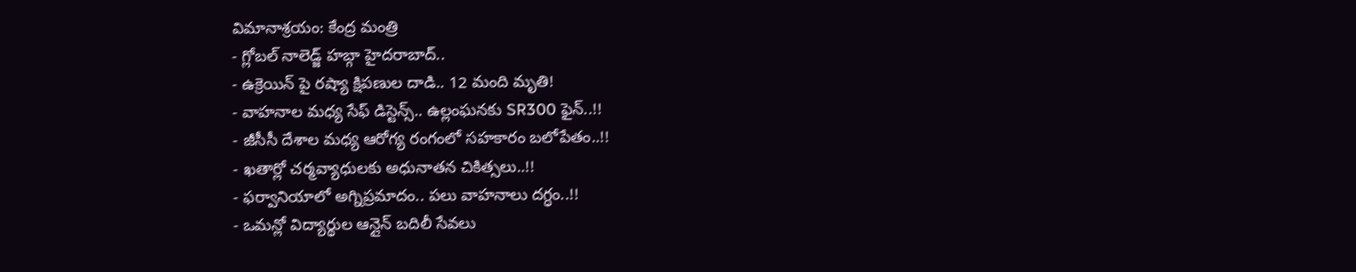విమానాశ్రయం: కేంద్ర మంత్రి
- గ్లోబల్ నాలెడ్జ్ హబ్గా హైదరాబాద్..
- ఉక్రెయిన్ పై రష్యా క్షిపణుల దాడి.. 12 మంది మృతి!
- వాహనాల మధ్య సేఫ్ డిస్టెన్స్.. ఉల్లంఘనకు SR300 ఫైన్..!!
- జీసీసీ దేశాల మధ్య ఆరోగ్య రంగంలో సహకారం బలోపేతం..!!
- ఖతార్లో చర్మవ్యాధులకు అధునాతన చికిత్సలు..!!
- ఫర్వానియాలో అగ్నిప్రమాదం.. పలు వాహనాలు దగ్ధం..!!
- ఒమన్లో విద్యార్థుల ఆన్లైన్ బదిలీ సేవలు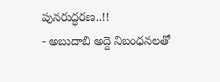పునరుద్ధరణ..!!
- అబుదాబి అద్దె నిబంధనలతో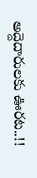అద్దెదారులకు ఊరట..!!